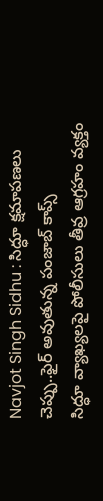Navjot Singh Sidhu : సిద్ధూ క్షమాపణలు చెప్పు..ఫైర్ అవుతున్న పంజాబ్ కాప్స్
సిద్ధూ వ్యాఖ్యలపై పోలీసులు తీవ్ర ఆగ్రహం వ్యక్తం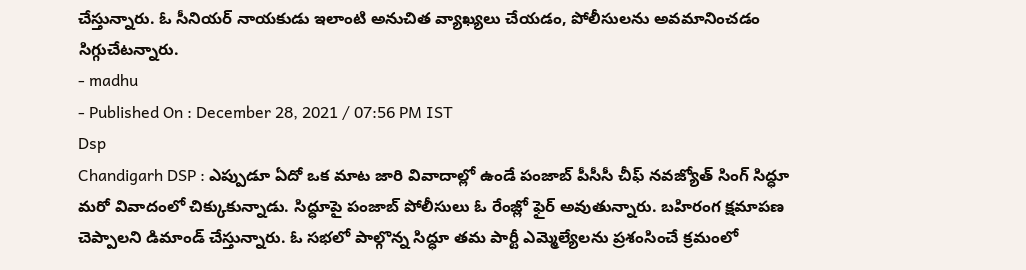చేస్తున్నారు. ఓ సీనియర్ నాయకుడు ఇలాంటి అనుచిత వ్యాఖ్యలు చేయడం, పోలీసులను అవమానించడం సిగ్గుచేటన్నారు.
- madhu
- Published On : December 28, 2021 / 07:56 PM IST
Dsp
Chandigarh DSP : ఎప్పుడూ ఏదో ఒక మాట జారి వివాదాల్లో ఉండే పంజాబ్ పీసీసీ చీఫ్ నవజ్యోత్ సింగ్ సిద్ధూ మరో వివాదంలో చిక్కుకున్నాడు. సిద్ధూపై పంజాబ్ పోలీసులు ఓ రేంజ్లో ఫైర్ అవుతున్నారు. బహిరంగ క్షమాపణ చెప్పాలని డిమాండ్ చేస్తున్నారు. ఓ సభలో పాల్గొన్న సిద్ధూ తమ పార్టీ ఎమ్మెల్యేలను ప్రశంసించే క్రమంలో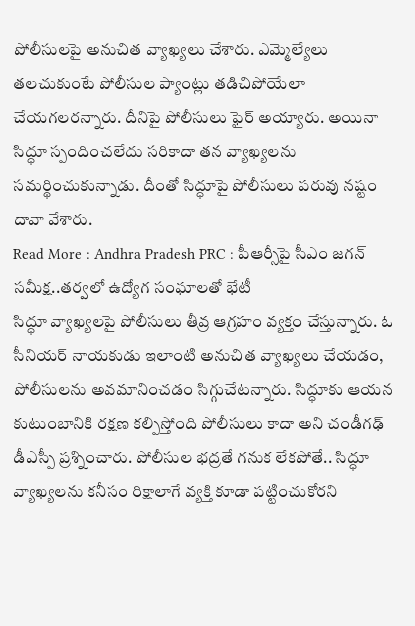పోలీసులపై అనుచిత వ్యాఖ్యలు చేశారు. ఎమ్మెల్యేలు తలచుకుంటే పోలీసుల ప్యాంట్లు తడిచిపోయేలా చేయగలరన్నారు. దీనిపై పోలీసులు ఫైర్ అయ్యారు. అయినా సిద్ధూ స్పందించలేదు సరికాదా తన వ్యాఖ్యలను సమర్థించుకున్నాడు. దీంతో సిద్ధూపై పోలీసులు పరువు నష్టం దావా వేశారు.
Read More : Andhra Pradesh PRC : పీఆర్సీపై సీఎం జగన్ సమీక్ష..తర్వలో ఉద్యోగ సంఘాలతో భేటీ
సిద్ధూ వ్యాఖ్యలపై పోలీసులు తీవ్ర ఆగ్రహం వ్యక్తం చేస్తున్నారు. ఓ సీనియర్ నాయకుడు ఇలాంటి అనుచిత వ్యాఖ్యలు చేయడం, పోలీసులను అవమానించడం సిగ్గుచేటన్నారు. సిద్ధూకు ఆయన కుటుంబానికి రక్షణ కల్పిస్తోంది పోలీసులు కాదా అని చండీగఢ్ డీఎస్పీ ప్రశ్నించారు. పోలీసుల భద్రతే గనుక లేకపోతే.. సిద్ధూ వ్యాఖ్యలను కనీసం రిక్షాలాగే వ్యక్తి కూడా పట్టించుకోరని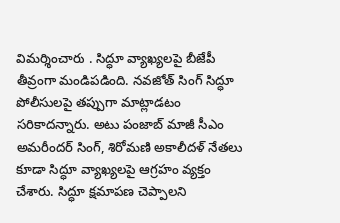విమర్శించారు . సిద్ధూ వ్యాఖ్యలపై బీజేపీ తీవ్రంగా మండిపడింది. నవజోత్ సింగ్ సిద్ధూ పోలీసులపై తప్పుగా మాట్లాడటం సరికాదన్నారు. అటు పంజాబ్ మాజీ సీఎం అమరీందర్ సింగ్, శిరోమణి అకాలీదళ్ నేతలు కూడా సిద్ధూ వ్యాఖ్యలపై ఆగ్రహం వ్యక్తం చేశారు. సిద్ధూ క్షమాపణ చెప్పాలని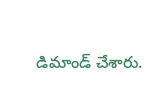డిమాండ్ చేశారు.